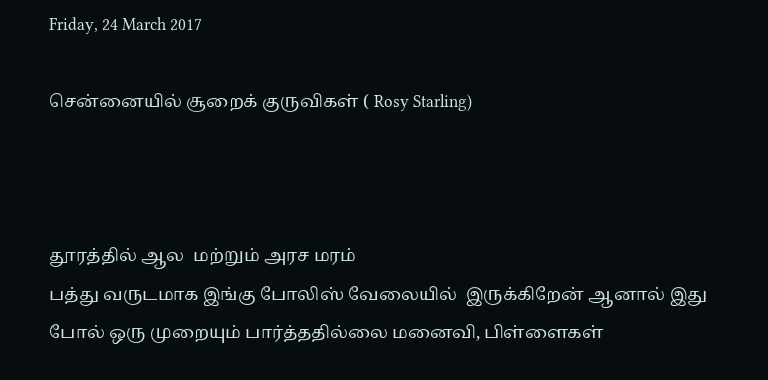Friday, 24 March 2017

சென்னையில் சூறைக் குருவிகள் ( Rosy Starling)



தூரத்தில் ஆல  மற்றும் அரச மரம்
பத்து வருடமாக இங்கு போலிஸ் வேலையில்  இருக்கிறேன் ஆனால் இது போல் ஒரு முறையும் பார்த்ததில்லை மனைவி, பிள்ளைகள்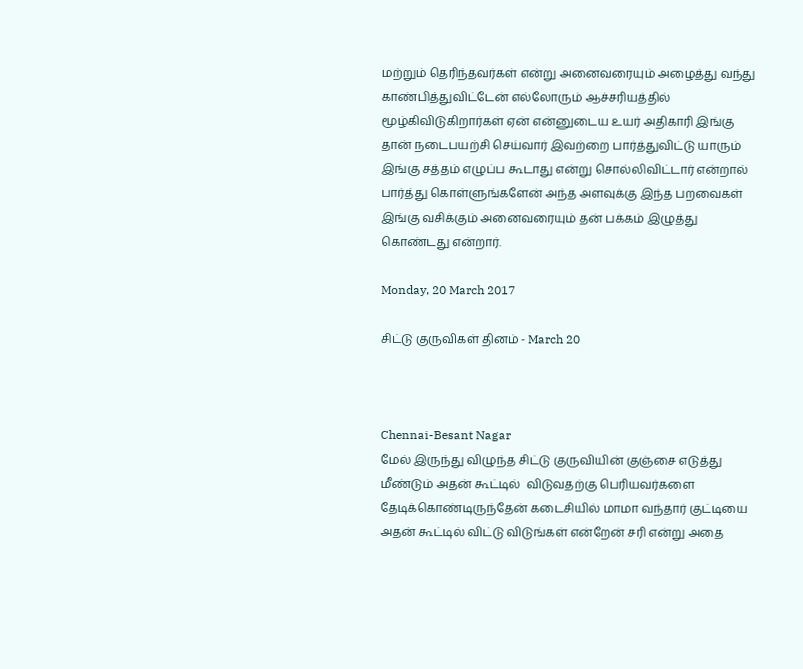மற்றும் தெரிந்தவர்கள் என்று அனைவரையும் அழைத்து வந்து காண்பித்துவிட்டேன் எல்லோரும் ஆச்சரியத்தில் மூழ்கிவிடுகிறார்கள் ஏன் என்னுடைய உயர் அதிகாரி இங்கு தான் நடைபயற்சி செய்வார் இவற்றை பார்த்துவிட்டு யாரும் இங்கு சத்தம் எழுப்ப கூடாது என்று சொல்லிவிட்டார் என்றால் பார்த்து கொள்ளுங்களேன் அந்த அளவுக்கு இந்த பறவைகள் இங்கு வசிக்கும் அனைவரையும் தன் பக்கம் இழுத்து கொண்டது என்றார்.

Monday, 20 March 2017

சிட்டு குருவிகள் தினம் - March 20



Chennai-Besant Nagar
மேல் இருந்து விழுந்த சிட்டு குருவியின் குஞ்சை எடுத்து மீண்டும் அதன் கூட்டில்  விடுவதற்கு பெரியவர்களை தேடிக்கொண்டிருந்தேன் கடைசியில் மாமா வந்தார் குட்டியை அதன் கூட்டில் விட்டு விடுங்கள் என்றேன் சரி என்று அதை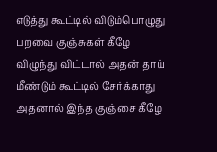எடுத்து கூட்டில் விடும்பொழுது பறவை குஞ்சுகள் கீழே விழுந்து விட்டால் அதன் தாய் மீண்டும் கூட்டில் சேர்க்காது அதனால் இந்த குஞ்சை கீழே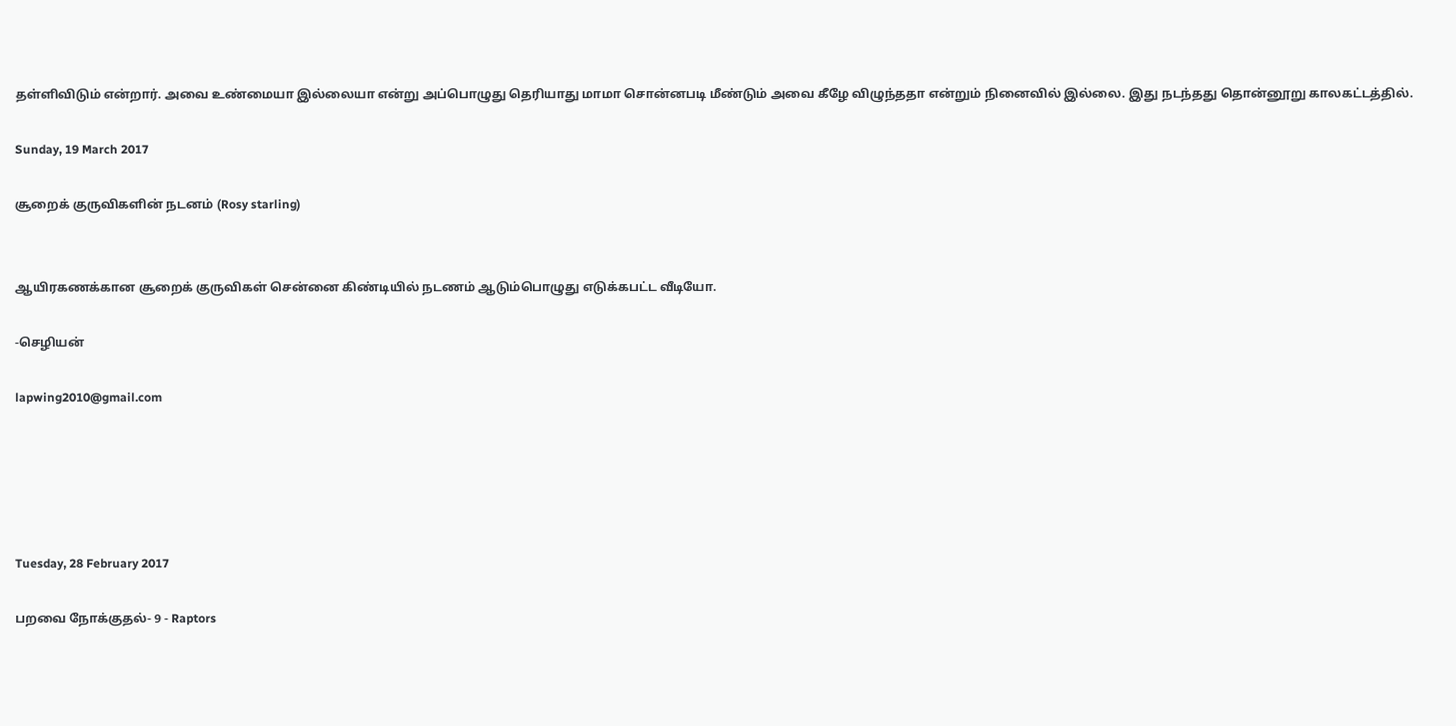தள்ளிவிடும் என்றார். அவை உண்மையா இல்லையா என்று அப்பொழுது தெரியாது மாமா சொன்னபடி மீண்டும் அவை கீழே விழுந்ததா என்றும் நினைவில் இல்லை. இது நடந்தது தொன்னூறு காலகட்டத்தில்.

Sunday, 19 March 2017

சூறைக் குருவிகளின் நடனம் (Rosy starling)


ஆயிரகணக்கான சூறைக் குருவிகள் சென்னை கிண்டியில் நடணம் ஆடும்பொழுது எடுக்கபட்ட வீடியோ.

-செழியன்

lapwing2010@gmail.com





Tuesday, 28 February 2017

பறவை நோக்குதல்- 9 - Raptors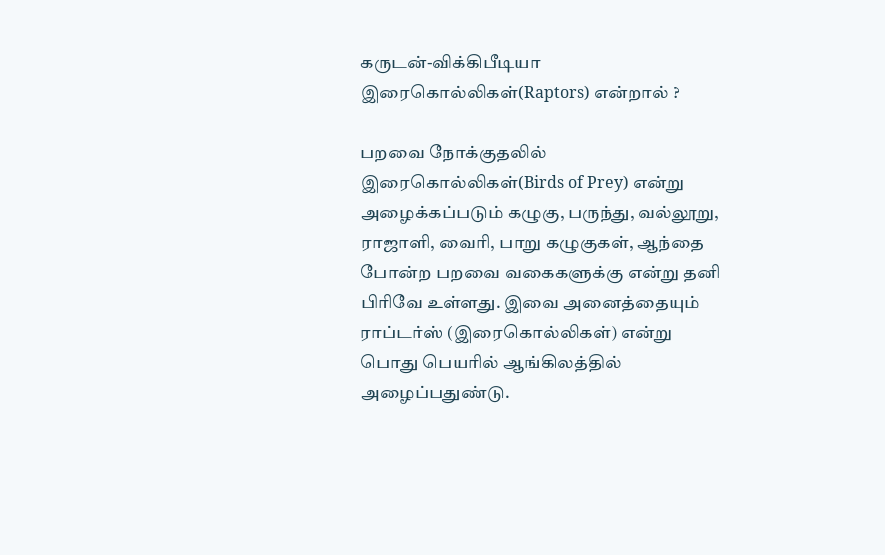கருடன்-விக்கிபீடியா
இரைகொல்லிகள்(Raptors) என்றால் ?

பறவை நோக்குதலில் இரைகொல்லிகள்(Birds of Prey) என்று அழைக்கப்படும் கழுகு, பருந்து, வல்லூறு, ராஜாளி, வைரி, பாறு கழுகுகள், ஆந்தை போன்ற பறவை வகைகளுக்கு என்று தனி பிரிவே உள்ளது. இவை அனைத்தையும் ராப்டர்ஸ் (இரைகொல்லிகள்) என்று பொது பெயரில் ஆங்கிலத்தில் அழைப்பதுண்டு.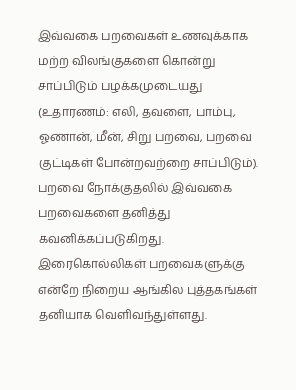இவ்வகை பறவைகள் உணவுக்காக மற்ற விலங்குகளை கொன்று சாப்பிடும் பழக்கமுடையது (உதாரணம்: எலி, தவளை, பாம்பு, ஓணான், மீன், சிறு பறவை, பறவை குட்டிகள் போன்றவற்றை சாப்பிடும்). பறவை நோக்குதலில் இவ்வகை பறவைகளை தனித்து கவனிக்கப்படுகிறது. இரைகொல்லிகள் பறவைகளுக்கு என்றே நிறைய ஆங்கில புத்தகங்கள் தனியாக வெளிவந்துள்ளது.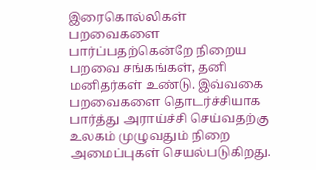இரைகொல்லிகள் பறவைகளை பார்ப்பதற்கென்றே நிறைய பறவை சங்கங்கள், தனி மனிதர்கள் உண்டு. இவ்வகை பறவைகளை தொடர்ச்சியாக பார்த்து அராய்ச்சி செய்வதற்கு உலகம் முழுவதும் நிறை அமைப்புகள் செயல்படுகிறது.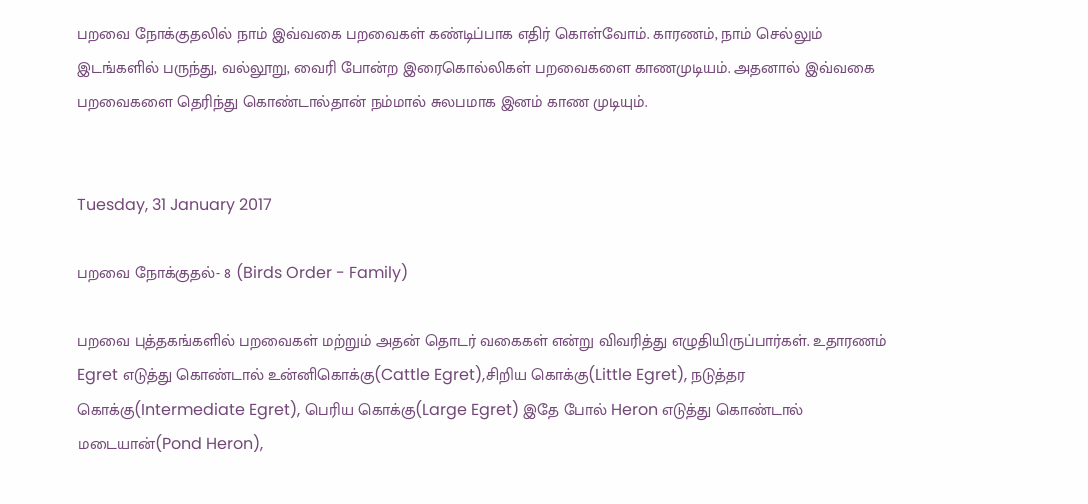பறவை நோக்குதலில் நாம் இவ்வகை பறவைகள் கண்டிப்பாக எதிர் கொள்வோம். காரணம், நாம் செல்லும் இடங்களில் பருந்து, வல்லூறு, வைரி போன்ற இரைகொல்லிகள் பறவைகளை காணமுடியம். அதனால் இவ்வகை பறவைகளை தெரிந்து கொண்டால்தான் நம்மால் சுலபமாக இனம் காண முடியும்.


Tuesday, 31 January 2017

பறவை நோக்குதல்- 8 (Birds Order - Family)

பறவை புத்தகங்களில் பறவைகள் மற்றும் அதன் தொடர் வகைகள் என்று விவரித்து எழுதியிருப்பார்கள். உதாரணம் Egret எடுத்து கொண்டால் உன்னிகொக்கு(Cattle Egret),சிறிய கொக்கு(Little Egret), நடுத்தர கொக்கு(Intermediate Egret), பெரிய கொக்கு(Large Egret) இதே போல் Heron எடுத்து கொண்டால் மடையான்(Pond Heron),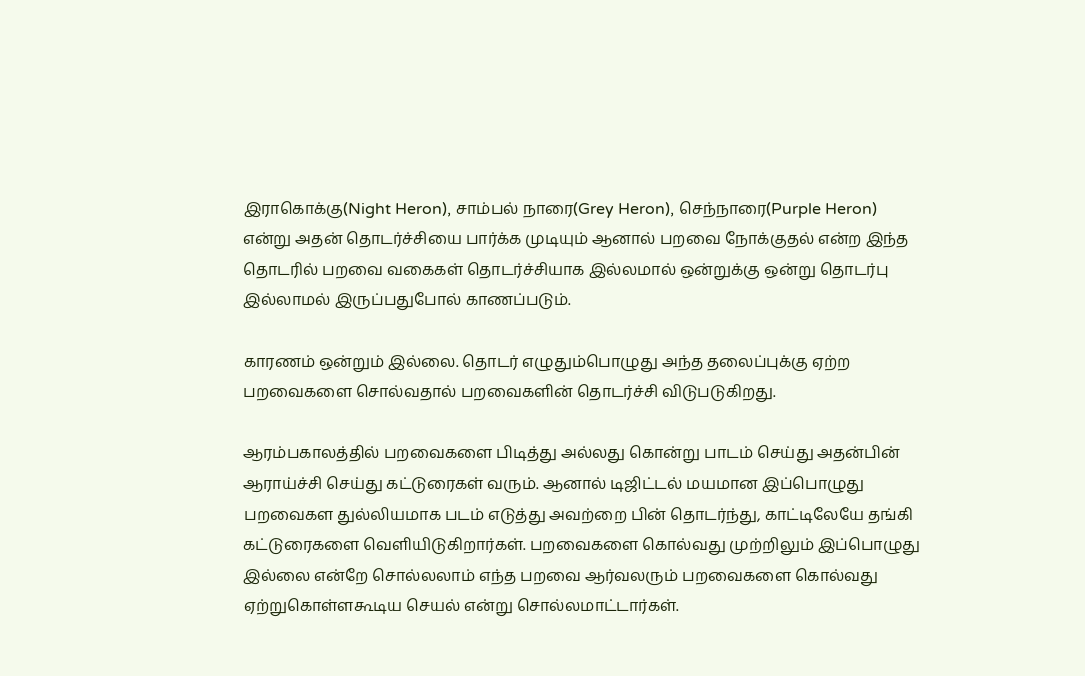இராகொக்கு(Night Heron), சாம்பல் நாரை(Grey Heron), செந்நாரை(Purple Heron) என்று அதன் தொடர்ச்சியை பார்க்க முடியும் ஆனால் பறவை நோக்குதல் என்ற இந்த தொடரில் பறவை வகைகள் தொடர்ச்சியாக இல்லமால் ஒன்றுக்கு ஒன்று தொடர்பு இல்லாமல் இருப்பதுபோல் காணப்படும்.

காரணம் ஒன்றும் இல்லை. தொடர் எழுதும்பொழுது அந்த தலைப்புக்கு ஏற்ற பறவைகளை சொல்வதால் பறவைகளின் தொடர்ச்சி விடுபடுகிறது.

ஆரம்பகாலத்தில் பறவைகளை பிடித்து அல்லது கொன்று பாடம் செய்து அதன்பின் ஆராய்ச்சி செய்து கட்டுரைகள் வரும். ஆனால் டிஜிட்டல் மயமான இப்பொழுது பறவைகள துல்லியமாக படம் எடுத்து அவற்றை பின் தொடர்ந்து, காட்டிலேயே தங்கி  கட்டுரைகளை வெளியிடுகிறார்கள். பறவைகளை கொல்வது முற்றிலும் இப்பொழுது இல்லை என்றே சொல்லலாம் எந்த பறவை ஆர்வலரும் பறவைகளை கொல்வது ஏற்றுகொள்ளகூடிய செயல் என்று சொல்லமாட்டார்கள்.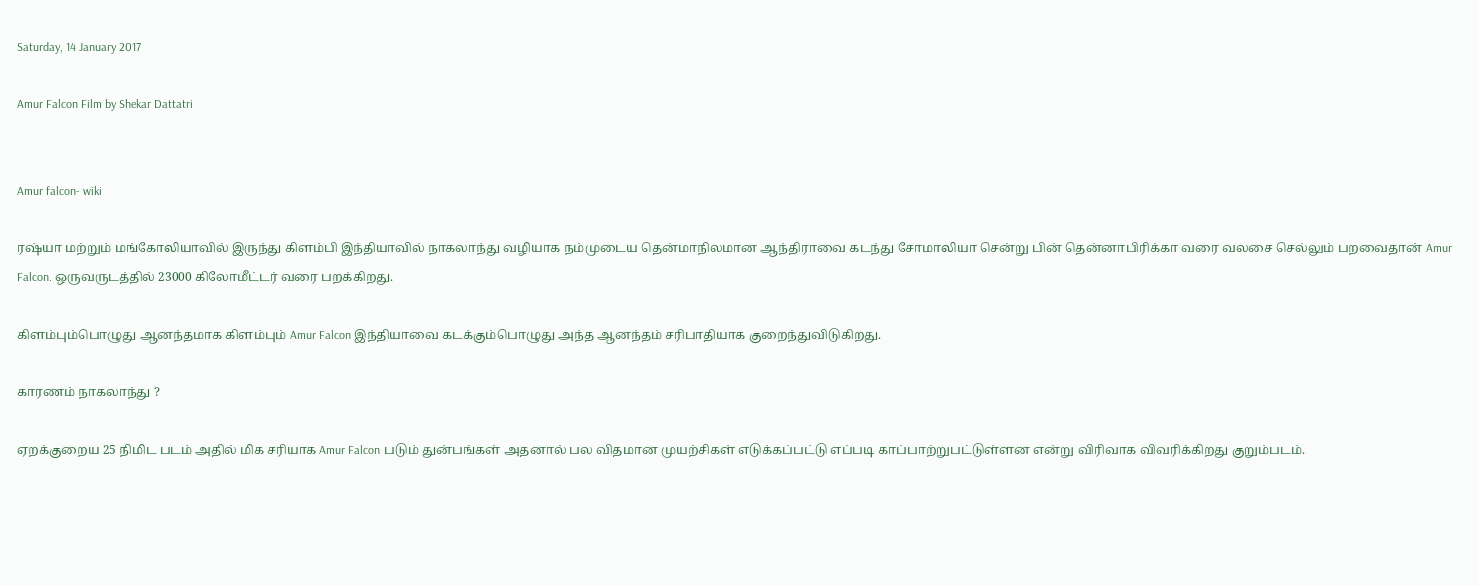Saturday, 14 January 2017

Amur Falcon Film by Shekar Dattatri


Amur falcon- wiki

ரஷ்யா மற்றும் மங்கோலியாவில் இருந்து கிளம்பி இந்தியாவில் நாகலாந்து வழியாக நம்முடைய தென்மாநிலமான ஆந்திராவை கடந்து சோமாலியா சென்று பின் தென்னாபிரிக்கா வரை வலசை செல்லும் பறவைதான் Amur Falcon. ஒருவருடத்தில் 23000 கிலோமீட்டர் வரை பறக்கிறது.

கிளம்பும்பொழுது ஆனந்தமாக கிளம்பும் Amur Falcon இந்தியாவை கடக்கும்பொழுது அந்த ஆனந்தம் சரிபாதியாக குறைந்துவிடுகிறது.

காரணம் நாகலாந்து ?

ஏறக்குறைய 25 நிமிட படம் அதில் மிக சரியாக Amur Falcon படும் துன்பங்கள் அதனால் பல விதமான முயற்சிகள் எடுக்கப்பட்டு எப்படி காப்பாற்றுபட்டுள்ளன என்று விரிவாக விவரிக்கிறது குறும்படம்.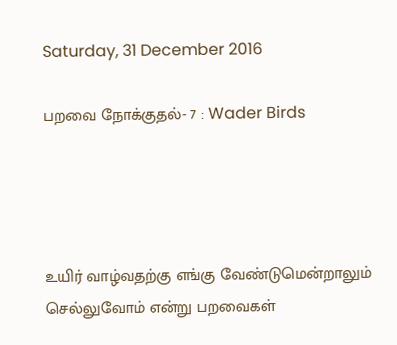Saturday, 31 December 2016

பறவை நோக்குதல்- 7 : Wader Birds




உயிர் வாழ்வதற்கு எங்கு வேண்டுமென்றாலும் செல்லுவோம் என்று பறவைகள்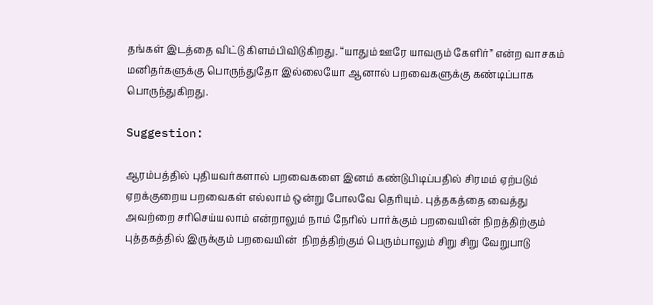தங்கள் இடத்தை விட்டு கிளம்பிவிடுகிறது. “யாதும் ஊரே யாவரும் கேளிர்” என்ற வாசகம் மனிதர்களுக்கு பொருந்துதோ இல்லையோ ஆனால் பறவைகளுக்கு கண்டிப்பாக பொருந்துகிறது.

Suggestion:

ஆரம்பத்தில் புதியவர்களால் பறவைகளை இனம் கண்டுபிடிப்பதில் சிரமம் ஏற்படும் ஏறக்குறைய பறவைகள் எல்லாம் ஒன்று போலவே தெரியும். புத்தகத்தை வைத்து அவற்றை சரிசெய்யலாம் என்றாலும் நாம் நேரில் பார்க்கும் பறவையின் நிறத்திற்கும் புத்தகத்தில் இருக்கும் பறவையின்  நிறத்திற்கும் பெரும்பாலும் சிறு சிறு வேறுபாடு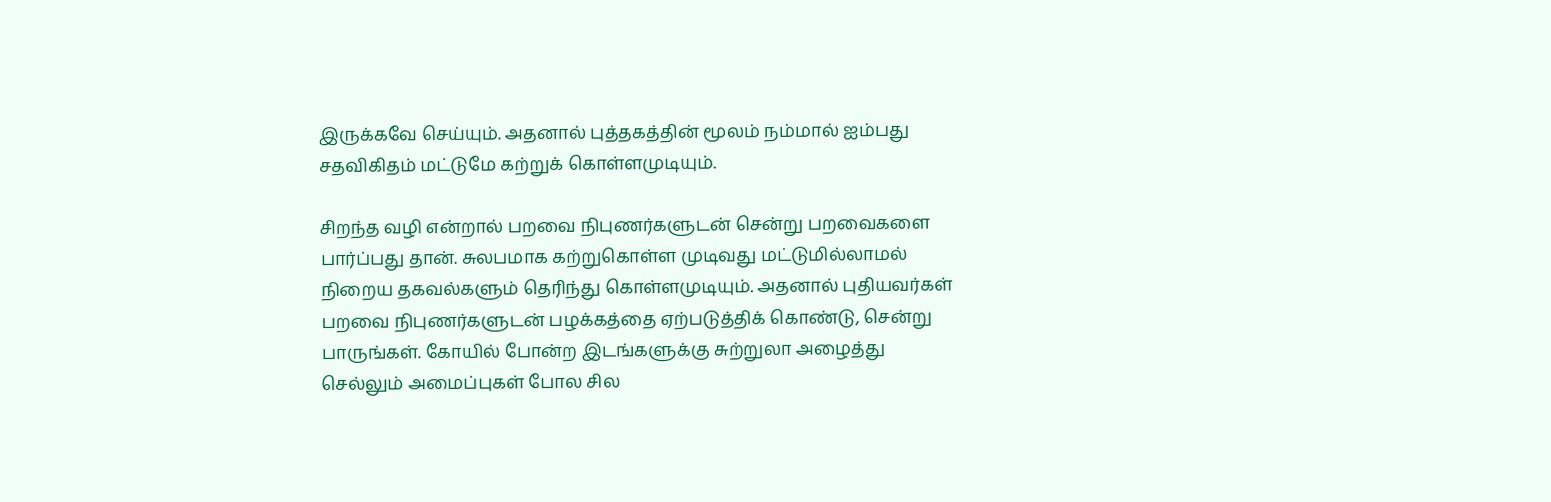இருக்கவே செய்யும். அதனால் புத்தகத்தின் மூலம் நம்மால் ஐம்பது சதவிகிதம் மட்டுமே கற்றுக் கொள்ளமுடியும்.

சிறந்த வழி என்றால் பறவை நிபுணர்களுடன் சென்று பறவைகளை பார்ப்பது தான். சுலபமாக கற்றுகொள்ள முடிவது மட்டுமில்லாமல் நிறைய தகவல்களும் தெரிந்து கொள்ளமுடியும். அதனால் புதியவர்கள் பறவை நிபுணர்களுடன் பழக்கத்தை ஏற்படுத்திக் கொண்டு, சென்று பாருங்கள். கோயில் போன்ற இடங்களுக்கு சுற்றுலா அழைத்து செல்லும் அமைப்புகள் போல சில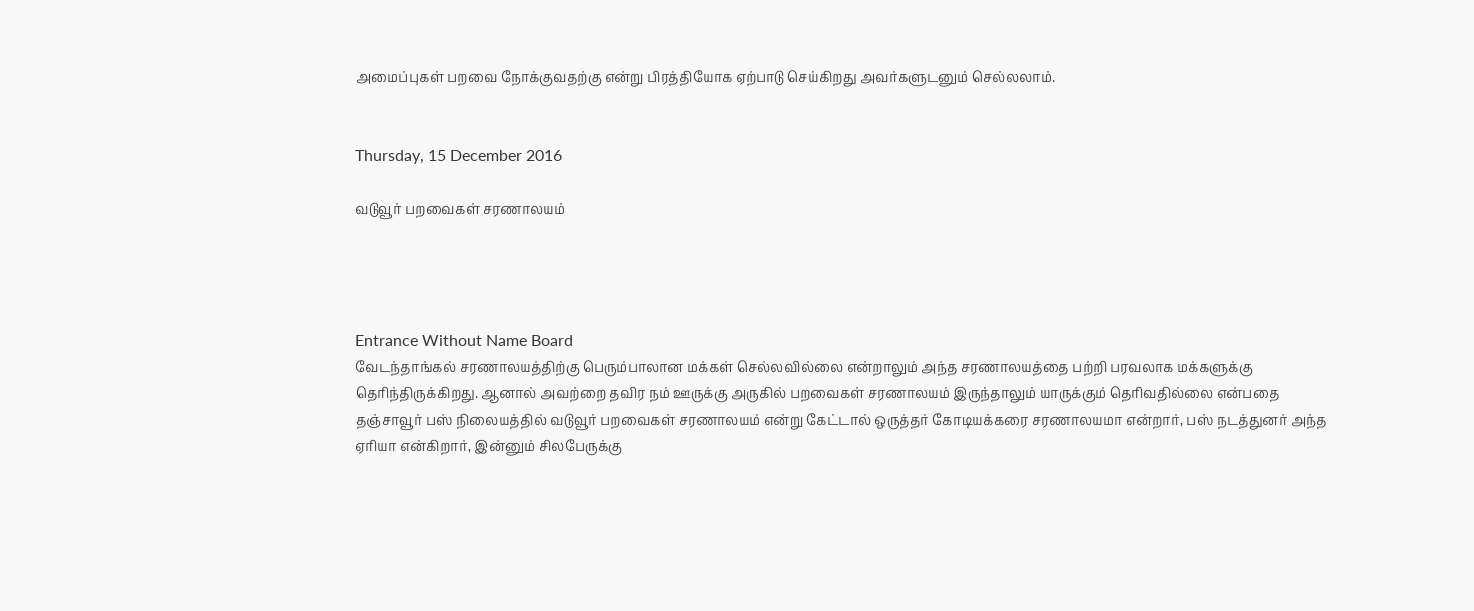அமைப்புகள் பறவை நோக்குவதற்கு என்று பிரத்தியோக ஏற்பாடு செய்கிறது அவர்களுடனும் செல்லலாம்.


Thursday, 15 December 2016

வடுவூர் பறவைகள் சரணாலயம்




Entrance Without Name Board
வேடந்தாங்கல் சரணாலயத்திற்கு பெரும்பாலான மக்கள் செல்லவில்லை என்றாலும் அந்த சரணாலயத்தை பற்றி பரவலாக மக்களுக்கு தெரிந்திருக்கிறது. ஆனால் அவற்றை தவிர நம் ஊருக்கு அருகில் பறவைகள் சரணாலயம் இருந்தாலும் யாருக்கும் தெரிவதில்லை என்பதை தஞ்சாவூர் பஸ் நிலையத்தில் வடுவூர் பறவைகள் சரணாலயம் என்று கேட்டால் ஒருத்தர் கோடியக்கரை சரணாலயமா என்றார், பஸ் நடத்துனர் அந்த ஏரியா என்கிறார், இன்னும் சிலபேருக்கு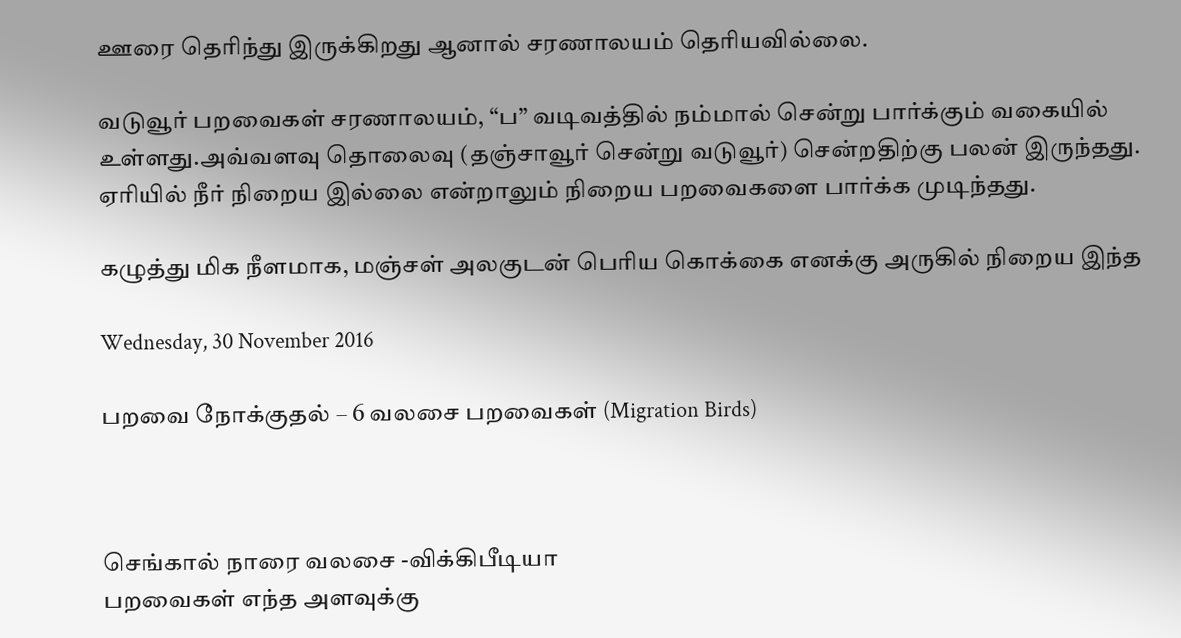ஊரை தெரிந்து இருக்கிறது ஆனால் சரணாலயம் தெரியவில்லை.

வடுவூர் பறவைகள் சரணாலயம், “ப” வடிவத்தில் நம்மால் சென்று பார்க்கும் வகையில் உள்ளது.அவ்வளவு தொலைவு (தஞ்சாவூர் சென்று வடுவூர்) சென்றதிற்கு பலன் இருந்தது. ஏரியில் நீர் நிறைய இல்லை என்றாலும் நிறைய பறவைகளை பார்க்க முடிந்தது.

கழுத்து மிக நீளமாக, மஞ்சள் அலகுடன் பெரிய கொக்கை எனக்கு அருகில் நிறைய இந்த

Wednesday, 30 November 2016

பறவை நோக்குதல் – 6 வலசை பறவைகள் (Migration Birds)



செங்கால் நாரை வலசை -விக்கிபீடியா
பறவைகள் எந்த அளவுக்கு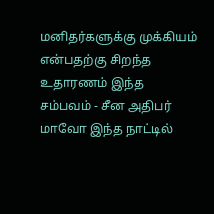மனிதர்களுக்கு முக்கியம் என்பதற்கு சிறந்த உதாரணம் இந்த சம்பவம் - சீன அதிபர் மாவோ இந்த நாட்டில்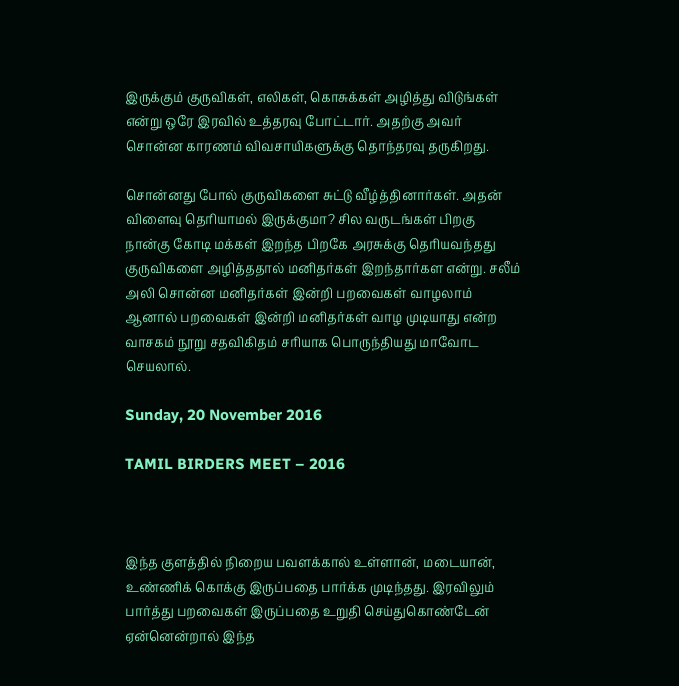இருக்கும் குருவிகள், எலிகள், கொசுக்கள் அழித்து விடுங்கள் என்று ஒரே இரவில் உத்தரவு போட்டார். அதற்கு அவர் சொன்ன காரணம் விவசாயிகளுக்கு தொந்தரவு தருகிறது.

சொன்னது போல் குருவிகளை சுட்டு வீழ்த்தினார்கள். அதன் விளைவு தெரியாமல் இருக்குமா? சில வருடங்கள் பிறகு நான்கு கோடி மக்கள் இறந்த பிறகே அரசுக்கு தெரியவந்தது குருவிகளை அழித்ததால் மனிதர்கள் இறந்தார்கள என்று. சலீம் அலி சொன்ன மனிதர்கள் இன்றி பறவைகள் வாழலாம் ஆனால் பறவைகள் இன்றி மனிதர்கள் வாழ முடியாது என்ற வாசகம் நூறு சதவிகிதம் சரியாக பொருந்தியது மாவோட செயலால்.

Sunday, 20 November 2016

TAMIL BIRDERS MEET – 2016



இந்த குளத்தில் நிறைய பவளக்கால் உள்ளான், மடையான், உண்ணிக் கொக்கு இருப்பதை பார்க்க முடிந்தது. இரவிலும் பார்த்து பறவைகள் இருப்பதை உறுதி செய்துகொண்டேன் ஏன்னென்றால் இந்த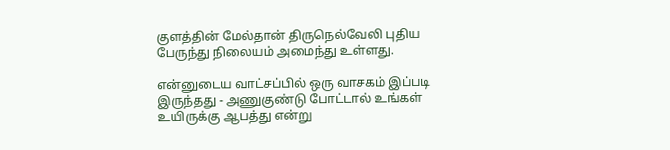குளத்தின் மேல்தான் திருநெல்வேலி புதிய பேருந்து நிலையம் அமைந்து உள்ளது.

என்னுடைய வாட்சப்பில் ஒரு வாசகம் இப்படி இருந்தது - அணுகுண்டு போட்டால் உங்கள் உயிருக்கு ஆபத்து என்று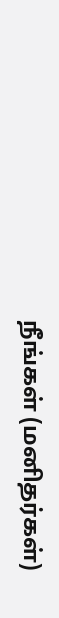நீங்கள் (மனிதர்கள்)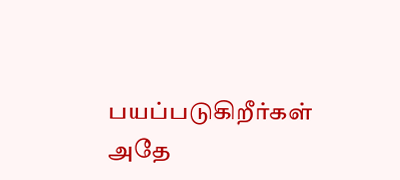பயப்படுகிறீர்கள் அதே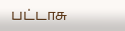பட்டாசு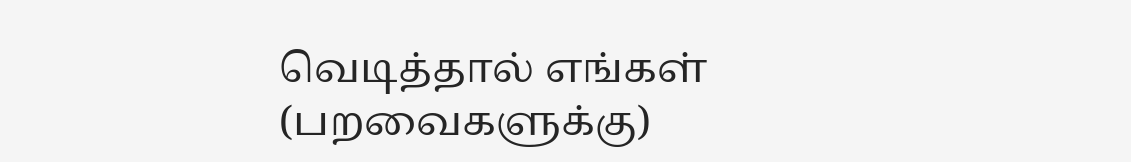வெடித்தால் எங்கள் (பறவைகளுக்கு)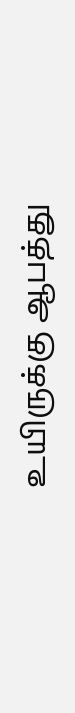உயிருக்கு ஆபத்து